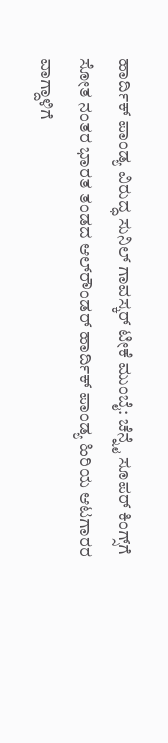ಹಾರ್ದಿಕ್‌ ಪಾಂಡ್ಯ ವಿರುದ್ಧ ಸುನಿಲ್‌ ಗಾವಸ್ಕರ್‌ ಟೀಕೆ ಮುಂಬೈ: ಚೆನ್ನೈ ಸೂಪರ್‌ ಕಿಂಗ್ಸ್‌ಗೆ ಸೋತ ನಂತರ ಭಾರತ ತಂಡದ ಆಲ್‌ರೌಂಡರ್‌ ಹಾರ್ದಿಕ್ ಪಾಂಡ್ಯ ಹಿರಿಯ ಆಟಗಾರರ ವಾಗ್ದಾಳಿಗೆ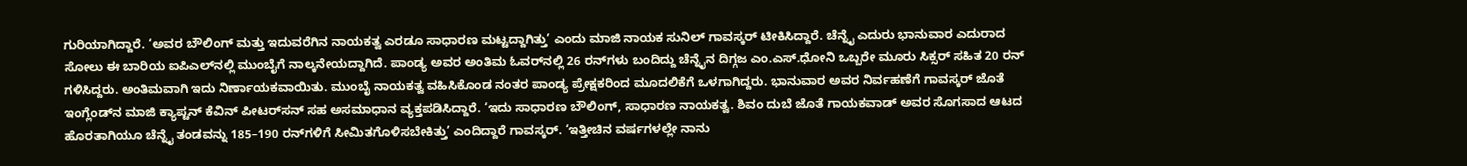ಗುರಿಯಾಗಿದ್ದಾರೆ. ‘ಅವರ ಬೌಲಿಂಗ್ ಮತ್ತು ಇದುವರೆಗಿನ ನಾಯಕತ್ವ ಎರಡೂ ಸಾಧಾರಣ ಮಟ್ಟದ್ದಾಗಿತ್ತು’ ಎಂದು ಮಾಜಿ ನಾಯಕ ಸುನಿಲ್‌ ಗಾವಸ್ಕರ್‌ ಟೀಕಿಸಿದ್ದಾರೆ. ಚೆನ್ನೈ ಎದುರು ಭಾನುವಾರ ಎದುರಾದ ಸೋಲು ಈ ಬಾರಿಯ ಐಪಿಎಲ್‌ನಲ್ಲಿ ಮುಂಬೈಗೆ ನಾಲ್ಕನೇಯದ್ದಾಗಿದೆ. ಪಾಂಡ್ಯ ಅವರ ಅಂತಿಮ ಓವರ್‌ನಲ್ಲಿ 26 ರನ್‌ಗಳು ಬಂದಿದ್ದು ಚೆನ್ನೈನ ದಿಗ್ಗಜ ಎಂ.ಎಸ್‌.ಧೋನಿ ಒಬ್ಬರೇ ಮೂರು ಸಿಕ್ಸರ್‌ ಸಹಿತ 20 ರನ್ ಗಳಿಸಿದ್ದರು. ಅಂತಿಮವಾಗಿ ಇದು ನಿರ್ಣಾಯಕವಾಯಿತು. ಮುಂಬೈ ನಾಯಕತ್ವ ವಹಿಸಿಕೊಂಡ ನಂತರ ಪಾಂಡ್ಯ ಪ್ರೇಕ್ಷಕರಿಂದ ಮೂದಲಿಕೆಗೆ ಒಳಗಾಗಿದ್ದರು. ಭಾನುವಾರ ಅವರ ನಿರ್ವಹಣೆಗೆ ಗಾವಸ್ಕರ್‌ ಜೊತೆ ಇಂಗ್ಲೆಂಡ್‌ನ ಮಾಜಿ ಕ್ಯಾಪ್ಟನ್ ಕೆವಿನ್‌ ಪೀಟರ್‌ಸನ್‌ ಸಹ ಅಸಮಾಧಾನ ವ್ಯಕ್ತಪಡಿಸಿದ್ದಾರೆ. ‘ಇದು ಸಾಧಾರಣ ಬೌಲಿಂಗ್‌, ಸಾಧಾರಣ ನಾಯಕತ್ವ. ಶಿವಂ ದುಬೆ ಜೊತೆ ಗಾಯಕವಾಡ್ ಅವರ ಸೊಗಸಾದ ಆಟದ ಹೊರತಾಗಿಯೂ ಚೆನ್ನೈ ತಂಡವನ್ನು 185–190 ರನ್‌ಗಳಿಗೆ ಸೀಮಿತಗೊಳಿಸಬೇಕಿತ್ತು’ ಎಂದಿದ್ದಾರೆ ಗಾವಸ್ಕರ್‌. ‘ಇತ್ತೀಚಿನ ವರ್ಷಗಳಲ್ಲೇ ನಾನು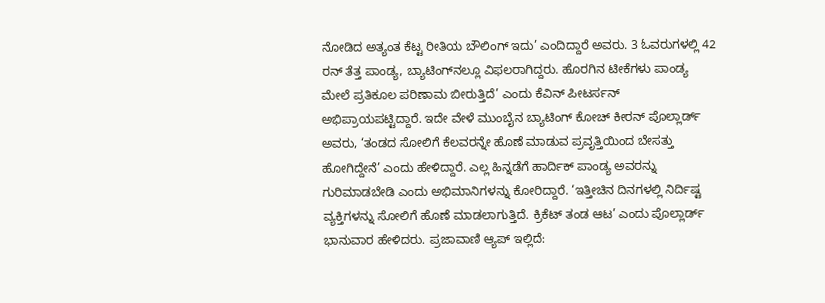ನೋಡಿದ ಅತ್ಯಂತ ಕೆಟ್ಟ ರೀತಿಯ ಬೌಲಿಂಗ್‌ ಇದು’ ಎಂದಿದ್ದಾರೆ ಅವರು. 3 ಓವರುಗಳಲ್ಲಿ 42 ರನ್ ತೆತ್ತ ಪಾಂಡ್ಯ, ಬ್ಯಾಟಿಂಗ್‌ನಲ್ಲೂ ವಿಫಲರಾಗಿದ್ದರು. ಹೊರಗಿನ ಟೀಕೆಗಳು ಪಾಂಡ್ಯ ಮೇಲೆ ಪ್ರತಿಕೂಲ ಪರಿಣಾಮ ಬೀರುತ್ತಿದೆ’ ಎಂದು ಕೆವಿನ್‌ ಪೀಟರ್ಸನ್ ಅಭಿಪ್ರಾಯಪಟ್ಟಿದ್ದಾರೆ. ಇದೇ ವೇಳೆ ಮುಂಬೈನ ಬ್ಯಾಟಿಂಗ್ ಕೋಚ್‌ ಕೀರನ್ ಪೊಲ್ಲಾರ್ಡ್‌ ಅವರು, ‘ತಂಡದ ಸೋಲಿಗೆ ಕೆಲವರನ್ನೇ ಹೊಣೆ ಮಾಡುವ ಪ್ರವೃತ್ತಿಯಿಂದ ಬೇಸತ್ತು ಹೋಗಿದ್ದೇನೆ’ ಎಂದು ಹೇಳಿದ್ದಾರೆ. ಎಲ್ಲ ಹಿನ್ನಡೆಗೆ ಹಾರ್ದಿಕ್‌ ಪಾಂಡ್ಯ ಅವರನ್ನು ಗುರಿಮಾಡಬೇಡಿ ಎಂದು ಅಭಿಮಾನಿಗಳನ್ನು ಕೋರಿದ್ದಾರೆ. ‘ಇತ್ತೀಚಿನ ದಿನಗಳಲ್ಲಿ ನಿರ್ದಿಷ್ಟ ವ್ಯಕ್ತಿಗಳನ್ನು ಸೋಲಿಗೆ ಹೊಣೆ ಮಾಡಲಾಗುತ್ತಿದೆ. ಕ್ರಿಕೆಟ್‌ ತಂಡ ಆಟ’ ಎಂದು ಪೊಲ್ಲಾರ್ಡ್‌ ಭಾನುವಾರ ಹೇಳಿದರು. ಪ್ರಜಾವಾಣಿ ಆ್ಯಪ್ ಇಲ್ಲಿದೆ: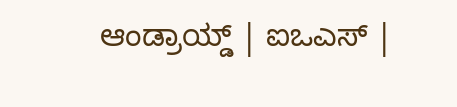ಆಂಡ್ರಾಯ್ಡ್ | ಐಒಎಸ್ |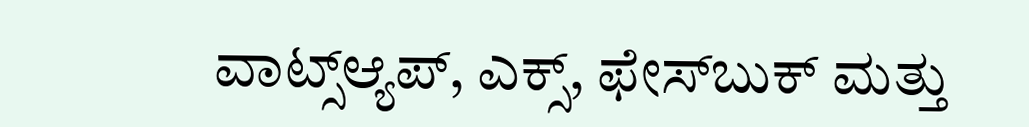ವಾಟ್ಸ್ಆ್ಯಪ್, ಎಕ್ಸ್, ಫೇಸ್‌ಬುಕ್ ಮತ್ತು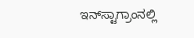ಇನ್‌ಸ್ಟಾಗ್ರಾಂನಲ್ಲಿ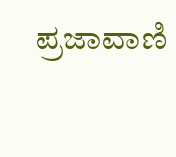ಪ್ರಜಾವಾಣಿ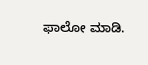ಫಾಲೋ ಮಾಡಿ.